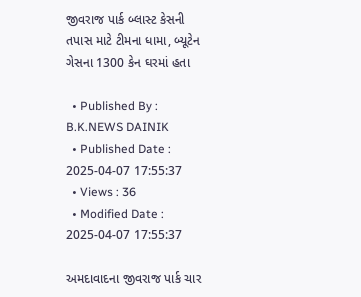જીવરાજ પાર્ક બ્લાસ્ટ કેસની તપાસ માટે ટીમના ધામા, બ્યૂટેન ગેસના 1300 કેન ઘરમાં હતા

  • Published By : B.K.NEWS DAINIK
  • Published Date : 2025-04-07 17:55:37
  • Views : 36
  • Modified Date : 2025-04-07 17:55:37

અમદાવાદના જીવરાજ પાર્ક ચાર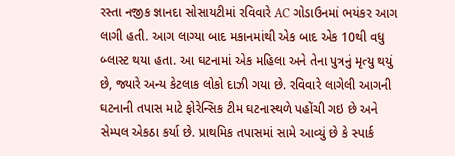રસ્તા નજીક જ્ઞાનદા સોસાયટીમાં રવિવારે AC ગોડાઉનમાં ભયંકર આગ લાગી હતી. આગ લાગ્યા બાદ મકાનમાંથી એક બાદ એક 10થી વધુ બ્લાસ્ટ થયા હતા. આ ઘટનામાં એક મહિલા અને તેના પુત્રનું મૃત્યુ થયું છે, જ્યારે અન્ય કેટલાક લોકો દાઝી ગયા છે. રવિવારે લાગેલી આગની ઘટનાની તપાસ માટે ફોરેન્સિક ટીમ ઘટનાસ્થળે પહોંચી ગઇ છે અને સેમ્પલ એકઠા કર્યા છે. પ્રાથમિક તપાસમાં સામે આવ્યું છે કે સ્પાર્ક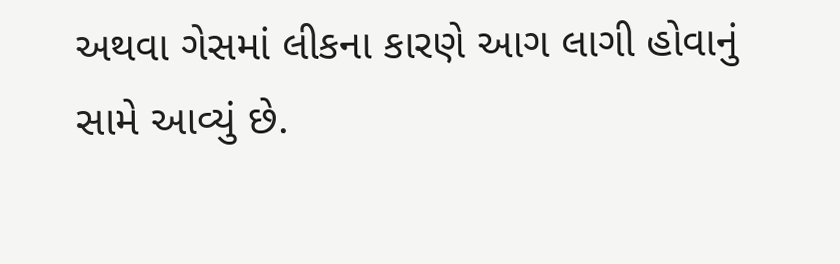અથવા ગેસમાં લીકના કારણે આગ લાગી હોવાનું સામે આવ્યું છે.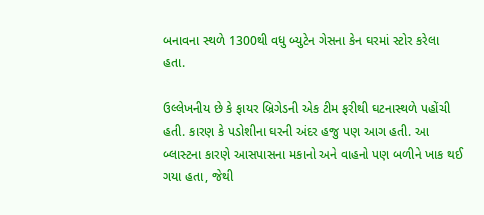બનાવના સ્થળે 1300થી વધુ બ્યુટેન ગેસના કેન ઘરમાં સ્ટોર કરેલા હતા.

ઉલ્લેખનીય છે કે ફાયર બ્રિગેડની એક ટીમ ફરીથી ઘટનાસ્થળે પહોંચી હતી. કારણ કે પડોશીના ઘરની અંદર હજુ પણ આગ હતી. આ બ્લાસ્ટના કારણે આસપાસના મકાનો અને વાહનો પણ બળીને ખાક થઈ ગયા હતા, જેથી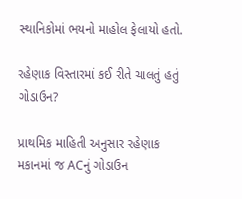સ્થાનિકોમાં ભયનો માહોલ ફેલાયો હતો.

રહેણાક વિસ્તારમાં કઈ રીતે ચાલતું હતું ગોડાઉન?

પ્રાથમિક માહિતી અનુસાર રહેણાક મકાનમાં જ ACનું ગોડાઉન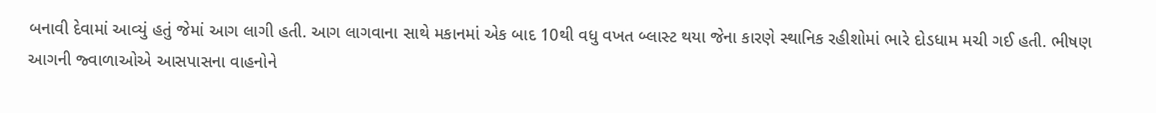બનાવી દેવામાં આવ્યું હતું જેમાં આગ લાગી હતી. આગ લાગવાના સાથે મકાનમાં એક બાદ 10થી વધુ વખત બ્લાસ્ટ થયા જેના કારણે સ્થાનિક રહીશોમાં ભારે દોડધામ મચી ગઈ હતી. ભીષણ આગની જ્વાળાઓએ આસપાસના વાહનોને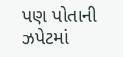પણ પોતાની ઝપેટમાં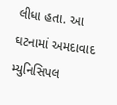લીધા હતા. આ ઘટનામાં અમદાવાદ મ્યુનિસિપલ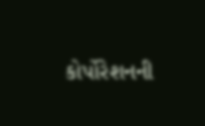કોર્પોરેશનની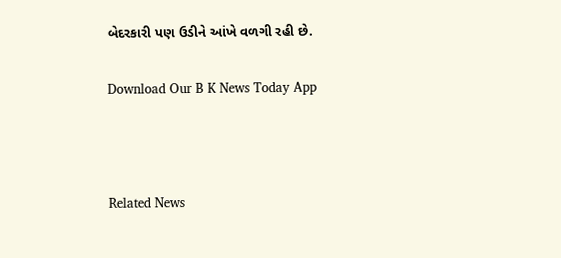બેદરકારી પણ ઉડીને આંખે વળગી રહી છે.

Download Our B K News Today App



Related News